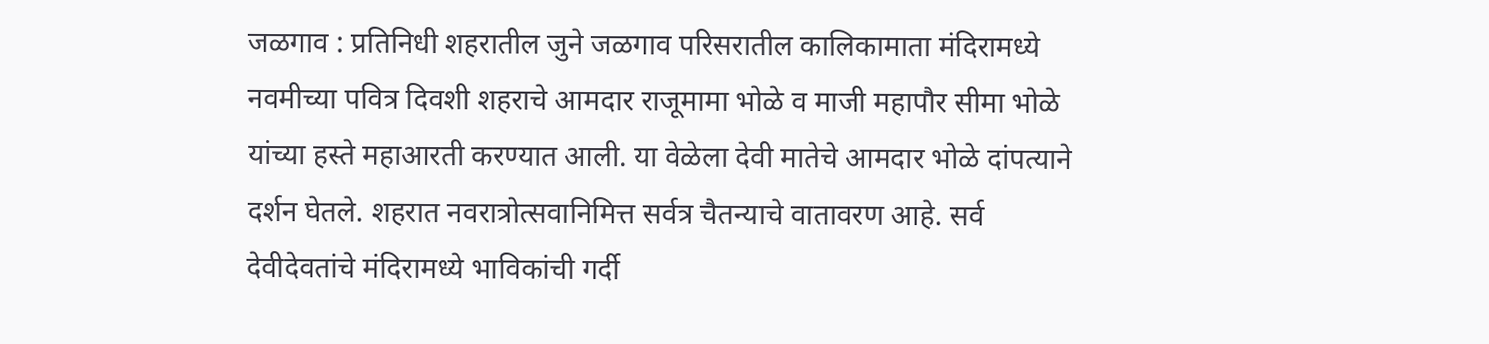जळगाव : प्रतिनिधी शहरातील जुने जळगाव परिसरातील कालिकामाता मंदिरामध्ये नवमीच्या पवित्र दिवशी शहराचे आमदार राजूमामा भोळे व माजी महापौर सीमा भोळे यांच्या हस्ते महाआरती करण्यात आली. या वेळेला देवी मातेचे आमदार भोळे दांपत्याने दर्शन घेतले. शहरात नवरात्रोत्सवानिमित्त सर्वत्र चैतन्याचे वातावरण आहे. सर्व देवीदेवतांचे मंदिरामध्ये भाविकांची गर्दी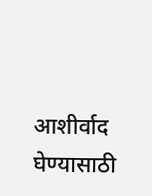आशीर्वाद घेण्यासाठी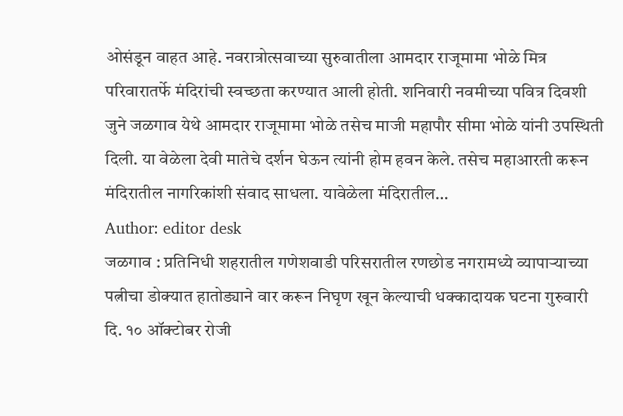ओसंडून वाहत आहे. नवरात्रोत्सवाच्या सुरुवातीला आमदार राजूमामा भोळे मित्र परिवारातर्फे मंदिरांची स्वच्छता करण्यात आली होती. शनिवारी नवमीच्या पवित्र दिवशी जुने जळगाव येथे आमदार राजूमामा भोळे तसेच माजी महापौर सीमा भोळे यांनी उपस्थिती दिली. या वेळेला देवी मातेचे दर्शन घेऊन त्यांनी होम हवन केले. तसेच महाआरती करून मंदिरातील नागरिकांशी संवाद साधला. यावेळेला मंदिरातील…
Author: editor desk
जळगाव : प्रतिनिधी शहरातील गणेशवाडी परिसरातील रणछोड नगरामध्ये व्यापाऱ्याच्या पत्नीचा डोक्यात हातोड्याने वार करून निघृण खून केल्याची धक्कादायक घटना गुरुवारी दि. १० ऑक्टोबर रोजी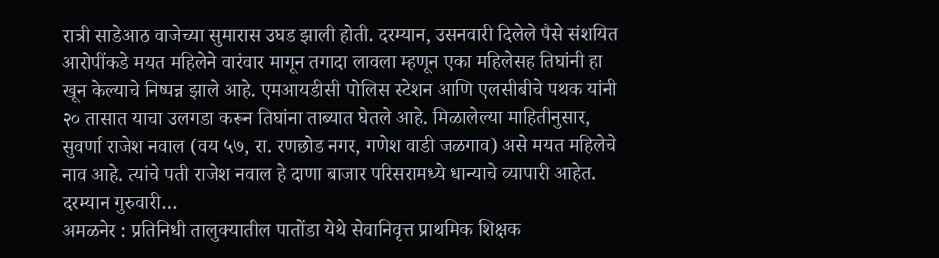रात्री साडेआठ वाजेच्या सुमारास उघड झाली होती. दरम्यान, उसनवारी दिलेले पैसे संशयित आरोपींकडे मयत महिलेने वारंवार मागून तगादा लावला म्हणून एका महिलेसह तिघांनी हा खून केल्याचे निष्पन्न झाले आहे. एमआयडीसी पोलिस स्टेशन आणि एलसीबीचे पथक यांनी २० तासात याचा उलगडा करून तिघांना ताब्यात घेतले आहे. मिळालेल्या माहितीनुसार, सुवर्णा राजेश नवाल (वय ५७, रा. रणछोड नगर, गणेश वाडी जळगाव) असे मयत महिलेचे नाव आहे. त्यांचे पती राजेश नवाल हे दाणा बाजार परिसरामध्ये धान्याचे व्यापारी आहेत. दरम्यान गुरुवारी…
अमळनेर : प्रतिनिधी तालुक्यातील पातोंडा येथे सेवानिवृत्त प्राथमिक शिक्षक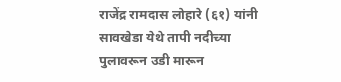राजेंद्र रामदास लोहारे (६१) यांनी सावखेडा येथे तापी नदीच्या पुलावरून उडी मारून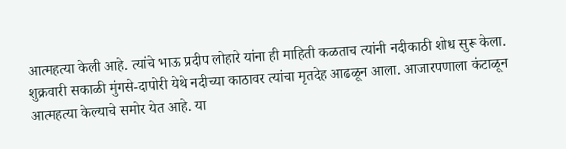आत्महत्या केली आहे. त्यांचे भाऊ प्रदीप लोहारे यांना ही माहिती कळताच त्यांनी नदीकाठी शोध सुरू केला. शुक्रवारी सकाळी मुंगसे-दापोरी येथे नदीच्या काठावर त्यांचा मृतदेह आढळून आला. आजारपणाला कंटाळून आत्महत्या केल्याचे समोर येत आहे. या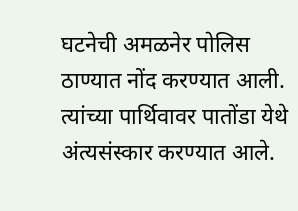घटनेची अमळनेर पोलिस ठाण्यात नोंद करण्यात आली. त्यांच्या पार्थिवावर पातोंडा येथे अंत्यसंस्कार करण्यात आले.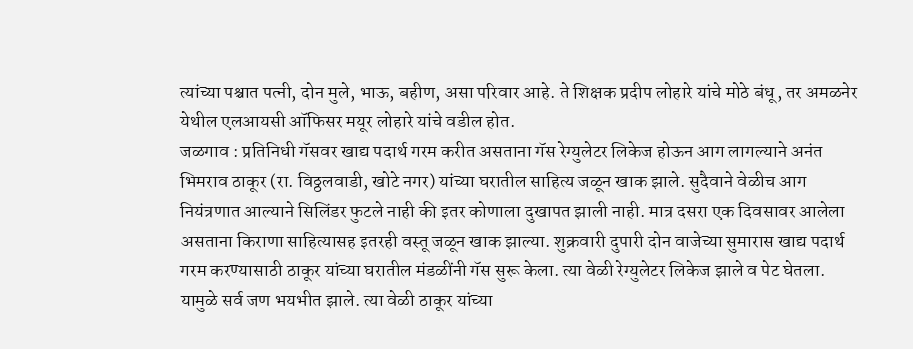त्यांच्या पश्चात पत्नी, दोन मुले, भाऊ, बहीण, असा परिवार आहे. ते शिक्षक प्रदीप लोहारे यांचे मोठे बंधू, तर अमळनेर येथील एलआयसी ऑफिसर मयूर लोहारे यांचे वडील होत.
जळगाव : प्रतिनिधी गॅसवर खाद्य पदार्थ गरम करीत असताना गॅस रेग्युलेटर लिकेज होऊन आग लागल्याने अनंत भिमराव ठाकूर (रा. विठ्ठलवाडी, खोटे नगर) यांच्या घरातील साहित्य जळून खाक झाले. सुदैवाने वेळीच आग नियंत्रणात आल्याने सिलिंडर फुटले नाही की इतर कोणाला दुखापत झाली नाही. मात्र दसरा एक दिवसावर आलेला असताना किराणा साहित्यासह इतरही वस्तू जळून खाक झाल्या. शुक्रवारी दुपारी दोन वाजेच्या सुमारास खाद्य पदार्थ गरम करण्यासाठी ठाकूर यांच्या घरातील मंडळींनी गॅस सुरू केला. त्या वेळी रेग्युलेटर लिकेज झाले व पेट घेतला. यामुळे सर्व जण भयभीत झाले. त्या वेळी ठाकूर यांच्या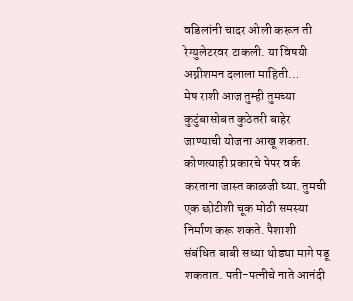वडिलांनी चादर ओली करून ती रेग्युलेटरवर टाकली. या विषयी अग्नीशमन दलाला माहिती…
मेष राशी आज तुम्ही तुमच्या कुटुंबासोबत कुठेतरी बाहेर जाण्याची योजना आखू शकता. कोणत्याही प्रकारचे पेपर वर्क करताना जास्त काळजी घ्या. तुमची एक छोटीशी चूक मोठी समस्या निर्माण करू शकते. पैशाशी संबंधित बाबी सध्या थोड्या मागे पडू शकतात. पती-पत्नीचे नाते आनंदी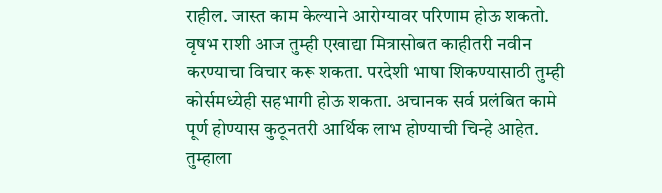राहील. जास्त काम केल्याने आरोग्यावर परिणाम होऊ शकतो. वृषभ राशी आज तुम्ही एखाद्या मित्रासोबत काहीतरी नवीन करण्याचा विचार करू शकता. परदेशी भाषा शिकण्यासाठी तुम्ही कोर्समध्येही सहभागी होऊ शकता. अचानक सर्व प्रलंबित कामे पूर्ण होण्यास कुठूनतरी आर्थिक लाभ होण्याची चिन्हे आहेत. तुम्हाला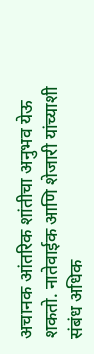अचानक आंतरिक शांतीचा अनुभव येऊ शकतो. नातेवाईक आणि शेजारी यांच्याशी संबंध अधिक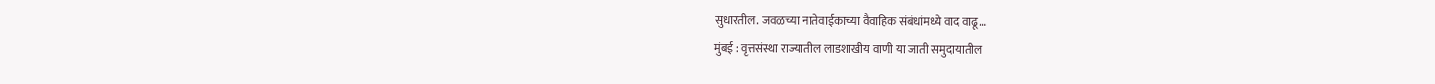सुधारतील. जवळच्या नातेवाईकाच्या वैवाहिक संबंधांमध्ये वाद वाढू…
मुंबई : वृत्तसंस्था राज्यातील लाडशाखीय वाणी या जाती समुदायातील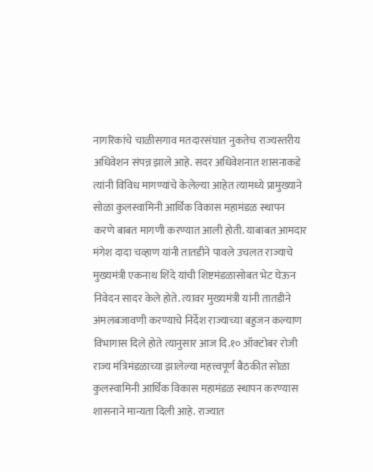नागरिकांचे चाळीसगाव मतदारसंघात नुकतेच राज्यस्तरीय अधिवेशन संपन्न झाले आहे. सदर अधिवेशनात शासनाकडे त्यांनी विविध मागण्यांचे केलेल्या आहेत त्यामध्ये प्रामुख्याने सोळा कुलस्वामिनी आर्थिक विकास महामंडळ स्थापन करणे बाबत मागणी करण्यात आली होती. याबाबत आमदार मंगेश दादा चव्हाण यांनी तातडीने पावले उचलत राज्याचे मुख्यमंत्री एकनाथ शिंदे यांची शिष्टमंडळासोबत भेट घेऊन निवेदन सादर केले होते. त्यावर मुख्यमंत्री यांनी तातडीने अंमलबजावणी करण्याचे निर्देश राज्याच्या बहुजन कल्याण विभागास दिले होते त्यानुसार आज दि.१० ऑक्टोबर रोजी राज्य मंत्रिमंडळाच्या झालेल्या महत्त्वपूर्ण बैठकीत सोळा कुलस्वामिनी आर्थिक विकास महामंडळ स्थापन करण्यास शासनाने मान्यता दिली आहे. राज्यात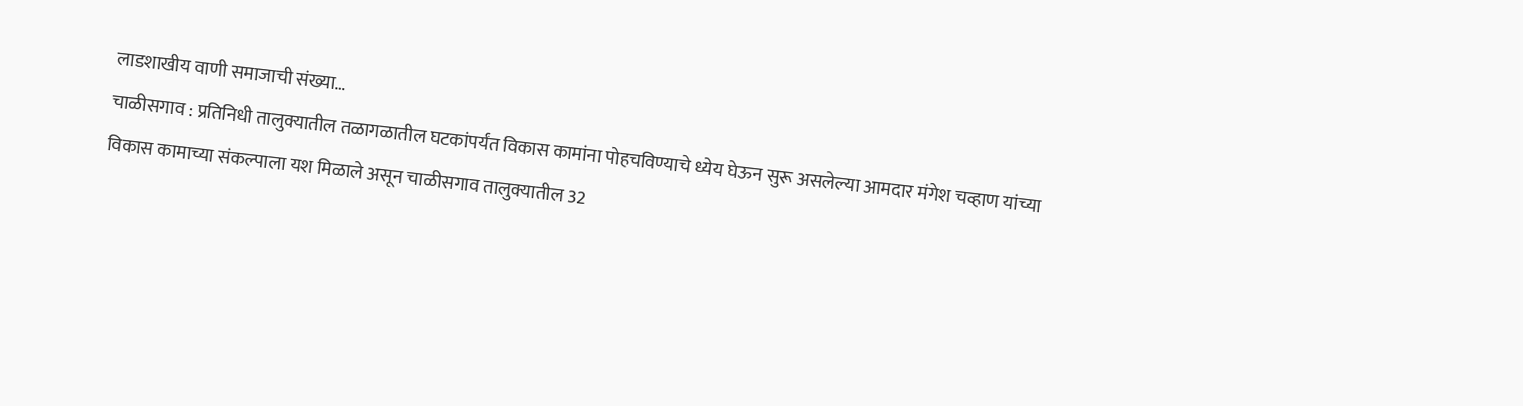लाडशाखीय वाणी समाजाची संख्या…
चाळीसगाव : प्रतिनिधी तालुक्यातील तळागळातील घटकांपर्यंत विकास कामांना पोहचविण्याचे ध्येय घेऊन सुरू असलेल्या आमदार मंगेश चव्हाण यांच्या विकास कामाच्या संकल्पाला यश मिळाले असून चाळीसगाव तालुक्यातील 32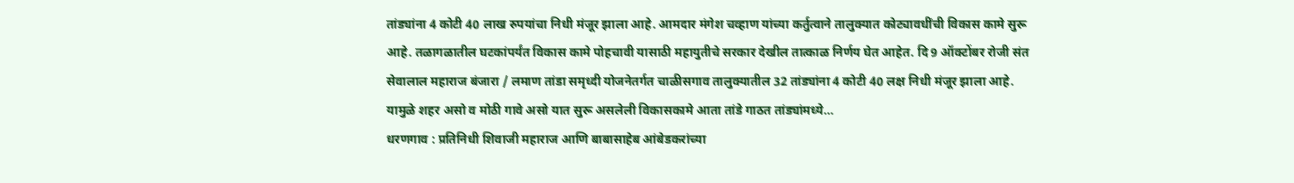तांड्यांना 4 कोटी 40 लाख रुपयांचा निधी मंजूर झाला आहे. आमदार मंगेश चव्हाण यांच्या कर्तुत्वाने तालुक्यात कोट्यावधींची विकास कामे सुरू आहे. तळागळातील घटकांपर्यंत विकास कामे पोहचावी यासाठी महायुतीचे सरकार देखील तात्काळ निर्णय घेत आहेत. दि 9 ऑक्टोंबर रोजी संत सेवालाल महाराज बंजारा / लमाण तांडा समृध्दी योजनेतर्गत चाळीसगाव तालुक्यातील 32 तांड्यांना 4 कोटी 40 लक्ष निधी मंजूर झाला आहे. यामुळे शहर असो व मोठी गावे असो यात सुरू असलेली विकासकामे आता तांडे गाठत तांड्यांमध्ये…
धरणगाव : प्रतिनिधी शिवाजी महाराज आणि बाबासाहेब आंबेडकरांच्या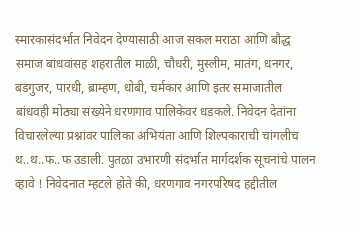स्मारकासंदर्भात निवेदन देण्यासाठी आज सकल मराठा आणि बौद्ध समाज बांधवांसह शहरातील माळी, चौधरी, मुस्लीम, मातंग, धनगर, बडगुजर, पारधी, ब्राम्हण, धोबी, चर्मकार आणि इतर समाजातील बांधवही मोठ्या संख्येने धरणगाव पालिकेवर धडकले. निवेदन देतांना विचारलेल्या प्रश्नांवर पालिका अभियंता आणि शिल्पकाराची चांगलीच थ..थ..फ..फ उडाली. पुतळा उभारणी संदर्भात मार्गदर्शक सूचनांचे पालन व्हावे ! निवेदनात म्हटले होते की, धरणगाव नगरपरिषद हद्दीतील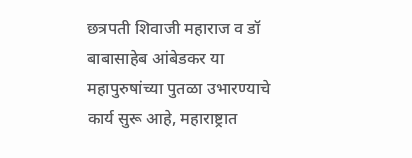छत्रपती शिवाजी महाराज व डॉ बाबासाहेब आंबेडकर या महापुरुषांच्या पुतळा उभारण्याचे कार्य सुरू आहे, महाराष्ट्रात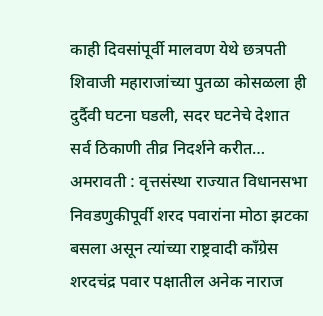काही दिवसांपूर्वी मालवण येथे छत्रपती शिवाजी महाराजांच्या पुतळा कोसळला ही दुर्दैवी घटना घडली, सदर घटनेचे देशात सर्व ठिकाणी तीव्र निदर्शने करीत…
अमरावती : वृत्तसंस्था राज्यात विधानसभा निवडणुकीपूर्वी शरद पवारांना मोठा झटका बसला असून त्यांच्या राष्ट्रवादी काँग्रेस शरदचंद्र पवार पक्षातील अनेक नाराज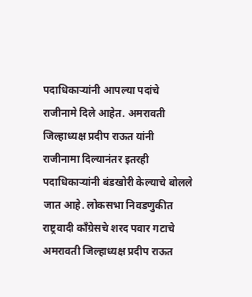पदाधिकाऱ्यांनी आपल्या पदांचे राजीनामे दिले आहेत. अमरावती जिल्हाध्यक्ष प्रदीप राऊत यांनी राजीनामा दिल्यानंतर इतरही पदाधिकाऱ्यांनी बंडखोरी केल्याचे बोलले जात आहे. लोकसभा निवडणुकीत राष्ट्रवादी काँग्रेसचे शरद पवार गटाचे अमरावती जिल्हाध्यक्ष प्रदीप राऊत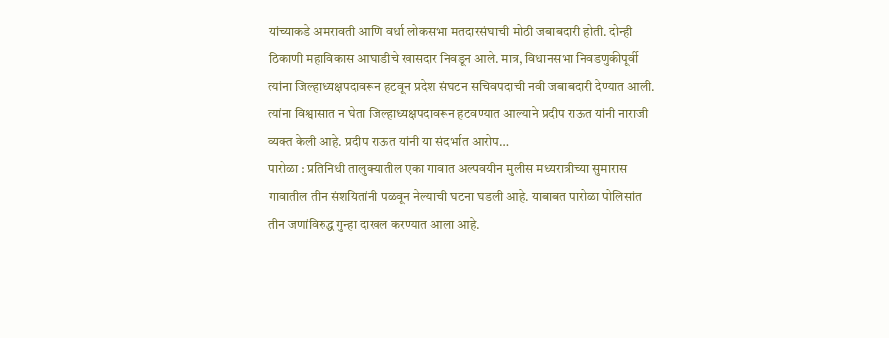यांच्याकडे अमरावती आणि वर्धा लोकसभा मतदारसंघाची मोठी जबाबदारी होती. दोन्ही ठिकाणी महाविकास आघाडीचे खासदार निवडून आले. मात्र, विधानसभा निवडणुकीपूर्वी त्यांना जिल्हाध्यक्षपदावरून हटवून प्रदेश संघटन सचिवपदाची नवी जबाबदारी देण्यात आली. त्यांना विश्वासात न घेता जिल्हाध्यक्षपदावरून हटवण्यात आल्याने प्रदीप राऊत यांनी नाराजी व्यक्त केली आहे. प्रदीप राऊत यांनी या संदर्भात आरोप…
पारोळा : प्रतिनिधी तालुक्यातील एका गावात अल्पवयीन मुलीस मध्यरात्रीच्या सुमारास गावातील तीन संशयितांनी पळवून नेल्याची घटना घडली आहे. याबाबत पारोळा पोलिसांत तीन जणांविरुद्ध गुन्हा दाखल करण्यात आला आहे.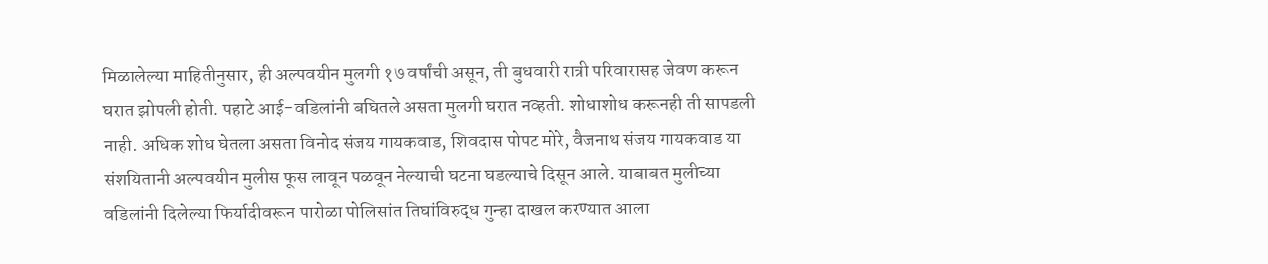मिळालेल्या माहितीनुसार, ही अल्पवयीन मुलगी १७ वर्षांची असून, ती बुधवारी रात्री परिवारासह जेवण करून घरात झोपली होती. पहाटे आई-वडिलांनी बघितले असता मुलगी घरात नव्हती. शोधाशोध करूनही ती सापडली नाही. अधिक शोध घेतला असता विनोद संजय गायकवाड, शिवदास पोपट मोरे, वैजनाथ संजय गायकवाड या संशयितानी अल्पवयीन मुलीस फूस लावून पळवून नेल्याची घटना घडल्याचे दिसून आले. याबाबत मुलीच्या वडिलांनी दिलेल्या फिर्यादीवरून पारोळा पोलिसांत तिघांविरुद्ध गुन्हा दाखल करण्यात आला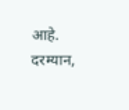आहे. दरम्यान,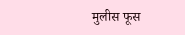मुलीस फूस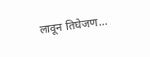लावून तिघेजण…